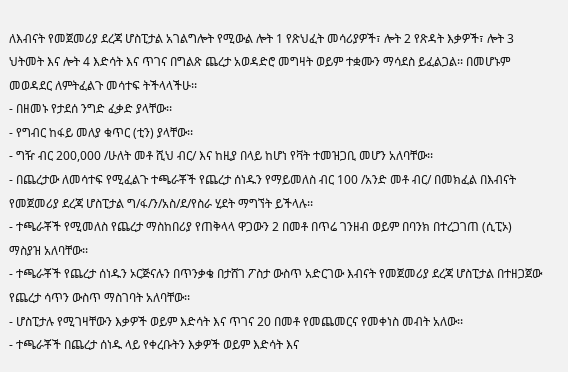ለእብናት የመጀመሪያ ደረጃ ሆስፒታል አገልግሎት የሚውል ሎት 1 የጽህፈት መሳሪያዎች፣ ሎት 2 የጽዳት እቃዎች፣ ሎት 3 ህትመት እና ሎት 4 እድሳት እና ጥገና በግልጽ ጨረታ አወዳድሮ መግዛት ወይም ተቋሙን ማሳደስ ይፈልጋል፡፡ በመሆኑም መወዳደር ለምትፈልጉ መሳተፍ ትችላላችሁ፡፡
- በዘመኑ የታደሰ ንግድ ፈቃድ ያላቸው፡፡
- የግብር ከፋይ መለያ ቁጥር (ቲን) ያላቸው፡፡
- ግዥ ብር 200,000 /ሁለት መቶ ሺህ ብር/ እና ከዚያ በላይ ከሆነ የቫት ተመዝጋቢ መሆን አለባቸው፡፡
- በጨረታው ለመሳተፍ የሚፈልጉ ተጫራቾች የጨረታ ሰነዱን የማይመለስ ብር 100 /አንድ መቶ ብር/ በመክፈል በእብናት የመጀመሪያ ደረጃ ሆስፒታል ግ/ፋ/ን/አስ/ደ/የስራ ሂደት ማግኘት ይችላሉ፡፡
- ተጫራቾች የሚመለስ የጨረታ ማስከበሪያ የጠቅላላ ዋጋውን 2 በመቶ በጥሬ ገንዘብ ወይም በባንክ በተረጋገጠ (ሲፒኦ) ማስያዝ አለባቸው፡፡
- ተጫራቾች የጨረታ ሰነዱን ኦርጅናሉን በጥንቃቄ በታሸገ ፖስታ ውስጥ አድርገው እብናት የመጀመሪያ ደረጃ ሆስፒታል በተዘጋጀው የጨረታ ሳጥን ውስጥ ማስገባት አለባቸው፡፡
- ሆስፒታሉ የሚገዛቸውን እቃዎች ወይም እድሳት እና ጥገና 20 በመቶ የመጨመርና የመቀነስ መብት አለው፡፡
- ተጫራቾች በጨረታ ሰነዱ ላይ የቀረቡትን እቃዎች ወይም እድሳት እና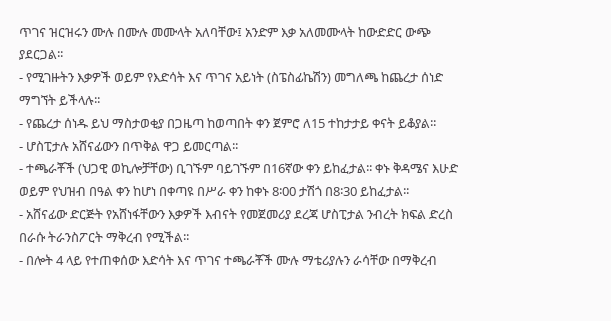ጥገና ዝርዝሩን ሙሉ በሙሉ መሙላት አለባቸው፤ አንድም እቃ አለመሙላት ከውድድር ውጭ ያደርጋል፡፡
- የሚገዙትን እቃዎች ወይም የእድሳት እና ጥገና አይነት (ስፔስፊኬሽን) መግለጫ ከጨረታ ሰነድ ማግኘት ይችላሉ፡፡
- የጨረታ ሰነዱ ይህ ማስታወቂያ በጋዜጣ ከወጣበት ቀን ጀምሮ ለ15 ተከታታይ ቀናት ይቆያል፡፡
- ሆስፒታሉ አሸናፊውን በጥቅል ዋጋ ይመርጣል፡፡
- ተጫራቾች (ህጋዊ ወኪሎቻቸው) ቢገኙም ባይገኙም በ16ኛው ቀን ይከፈታል፡፡ ቀኑ ቅዳሜና እሁድ ወይም የህዝብ በዓል ቀን ከሆነ በቀጣዩ በሥራ ቀን ከቀኑ 8፡00 ታሽጎ በ8፡30 ይከፈታል፡፡
- አሸናፊው ድርጅት የአሸነፋቸውን እቃዎች እብናት የመጀመሪያ ደረጃ ሆስፒታል ንብረት ክፍል ድረስ በራሱ ትራንስፖርት ማቅረብ የሚችል፡፡
- በሎት 4 ላይ የተጠቀሰው እድሳት እና ጥገና ተጫራቾች ሙሉ ማቴሪያሉን ራሳቸው በማቅረብ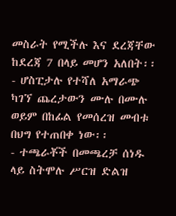መስራት የሚችሉ እና ደረጃቸው ከደረጃ 7 በላይ መሆን አለበት፡፡
- ሆስፒታሉ የተሻለ አማራጭ ካገኘ ጨረታውን ሙሉ በሙሉ ወይም በከፊል የመሰረዝ መብቱ በህግ የተጠበቀ ነው፡፡
- ተጫራቾች በመጫረቻ ሰነዱ ላይ ስትሞሉ ሥርዝ ድልዝ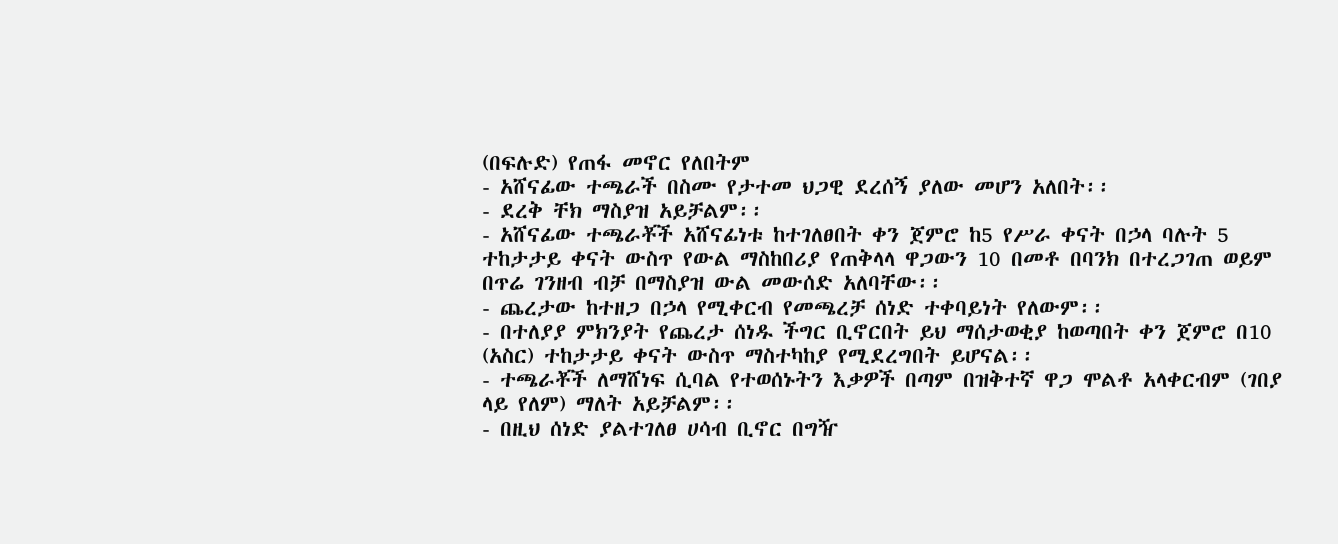(በፍሉድ) የጠፋ መኖር የለበትም
- አሸናፊው ተጫራች በስሙ የታተመ ህጋዊ ደረሰኝ ያለው መሆን አለበት፡፡
- ደረቅ ቸክ ማስያዝ አይቻልም፡፡
- አሸናፊው ተጫራቾች አሸናፊነቱ ከተገለፀበት ቀን ጀምሮ ከ5 የሥራ ቀናት በኃላ ባሉት 5 ተከታታይ ቀናት ውስጥ የውል ማስከበሪያ የጠቅላላ ዋጋውን 10 በመቶ በባንክ በተረጋገጠ ወይም በጥሬ ገንዘብ ብቻ በማስያዝ ውል መውሰድ አለባቸው፡፡
- ጨረታው ከተዘጋ በኃላ የሚቀርብ የመጫረቻ ሰነድ ተቀባይነት የለውም፡፡
- በተለያያ ምክንያት የጨረታ ሰነዱ ችግር ቢኖርበት ይህ ማሰታወቂያ ከወጣበት ቀን ጀምሮ በ10 (አስር) ተከታታይ ቀናት ውስጥ ማስተካከያ የሚደረግበት ይሆናል፡፡
- ተጫራቾች ለማሸነፍ ሲባል የተወሰኑትን እቃዎች በጣም በዝቅተኛ ዋጋ ሞልቶ አላቀርብም (ገበያ ላይ የለም) ማለት አይቻልም፡፡
- በዚህ ሰነድ ያልተገለፀ ሀሳብ ቢኖር በግዥ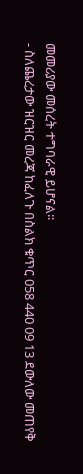መመሪያው መሰረት ተግባራዊ ይሆናል፡፡
- ስለጨረታው ዝርዝር መረጃ ከፈለጉ በስልክ ቁጥር 058 440 09 13 ደውለው መጠየቅ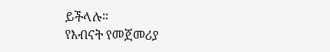ይችላሉ፡፡
የእብናት የመጀመሪያ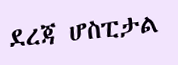ደረጃ ሆስፒታል